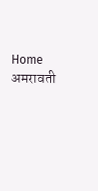Home अमरावती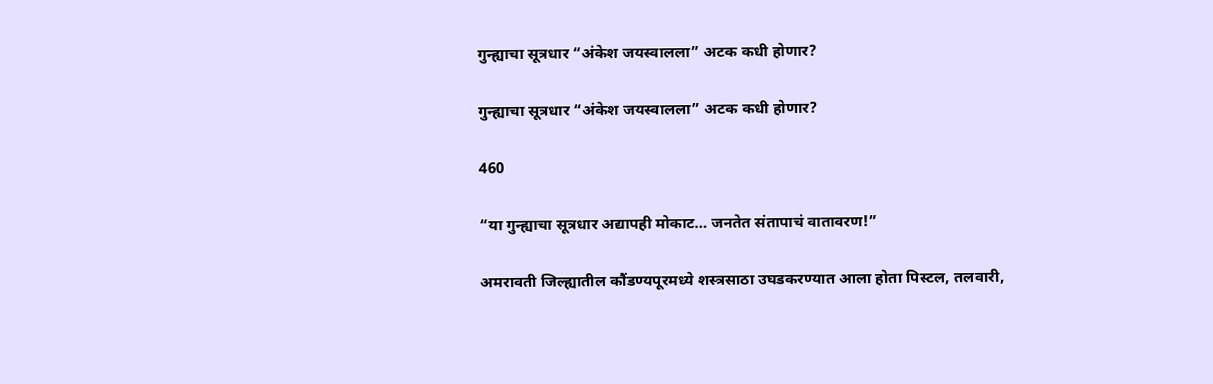गुन्ह्याचा सूत्रधार “अंकेश जयस्वालला” अटक कधी होणार?

गुन्ह्याचा सूत्रधार “अंकेश जयस्वालला” अटक कधी होणार?

460

“या गुन्ह्याचा सूत्रधार अद्यापही मोकाट… जनतेत संतापाचं वातावरण!”

अमरावती जिल्ह्यातील कौंडण्यपूरमध्ये शस्त्रसाठा उघडकरण्यात आला होता पिस्टल, तलवारी,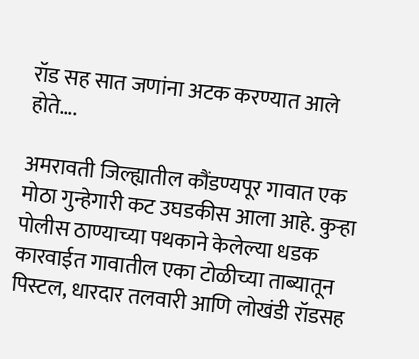रॉड सह सात जणांना अटक करण्यात आले होते….

अमरावती जिल्ह्यातील कौंडण्यपूर गावात एक मोठा गुन्हेगारी कट उघडकीस आला आहे. कुऱ्हा पोलीस ठाण्याच्या पथकाने केलेल्या धडक कारवाईत गावातील एका टोळीच्या ताब्यातून पिस्टल, धारदार तलवारी आणि लोखंडी रॉडसह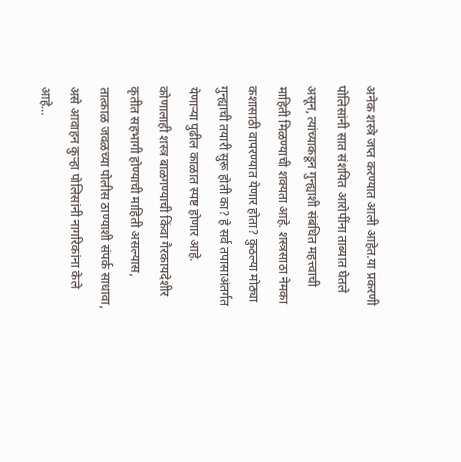अनेक शस्त्रे जप्त करण्यात आली आहेत.या प्रकरणी पोलिसांनी सात संशयित आरोपींना ताब्यात घेतले असून, त्यांच्याकडून गुन्ह्याशी संबंधित महत्त्वाची माहिती मिळण्याची शक्यता आहे. शस्त्रसाठा नेमका कशासाठी वापरण्यात येणार होता? कुठल्या मोठ्या गुन्ह्याची तयारी सुरू होती का? हे सर्व तपासाअंतर्गत येणाऱ्या पुढील काळात स्पष्ट होणार आहे.
कोणालाही शस्त्र बाळगण्याची किंवा गैरकायदेशीर कृतीत सहभागी होण्याची माहिती असल्यास, तात्काळ जवळच्या पोलीस ठाण्याशी संपर्क साधावा, असे आवाहन कुऱ्हा पोलिसांनी नागरिकांना केले आहे…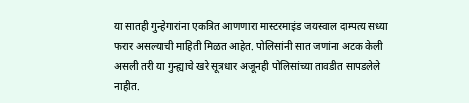या सातही गुन्हेगारांना एकत्रित आणणारा मास्टरमाइंड जयस्वाल दाम्पत्य सध्या फरार असल्याची माहिती मिळत आहेत. पोलिसांनी सात जणांना अटक केली असली तरी या गुन्ह्याचे खरे सूत्रधार अजूनही पोलिसांच्या तावडीत सापडलेले नाहीत.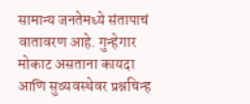सामान्य जनतेमध्ये संतापाचं वातावरण आहे. गुन्हेगार मोकाट असताना कायदा आणि सुव्यवस्थेवर प्रश्नचिन्ह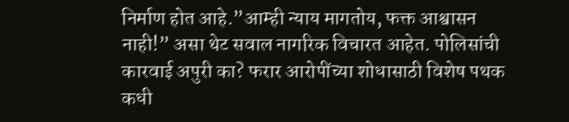निर्माण होत आहे.”आम्ही न्याय मागतोय, फक्त आश्वासन नाही!” असा थेट सवाल नागरिक विचारत आहेत. पोलिसांची कारवाई अपुरी का? फरार आरोपींच्या शोधासाठी विशेष पथक कधी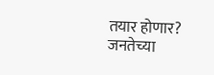तयार होणार?
जनतेच्या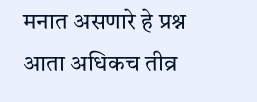मनात असणारे हे प्रश्न आता अधिकच तीव्र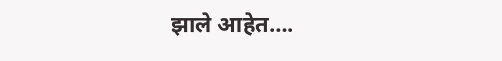झाले आहेत….